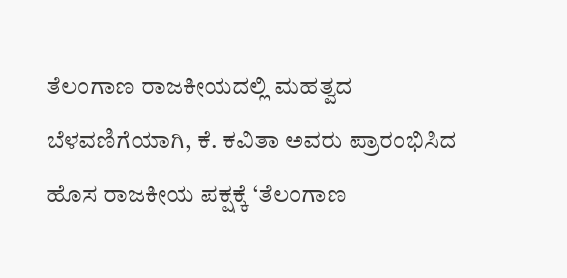ತೆಲಂಗಾಣ ರಾಜಕೀಯದಲ್ಲಿ ಮಹತ್ವದ ಬೆಳವಣಿಗೆಯಾಗಿ, ಕೆ. ಕವಿತಾ ಅವರು ಪ್ರಾರಂಭಿಸಿದ ಹೊಸ ರಾಜಕೀಯ ಪಕ್ಷಕ್ಕೆ ‘ತೆಲಂಗಾಣ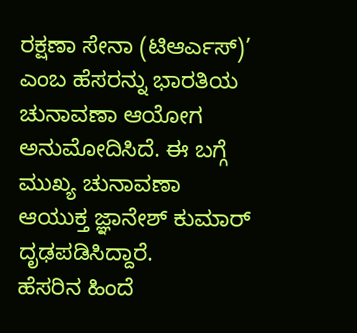ರಕ್ಷಣಾ ಸೇನಾ (ಟಿಆರ್ಎಸ್)’ ಎಂಬ ಹೆಸರನ್ನು ಭಾರತಿಯ ಚುನಾವಣಾ ಆಯೋಗ ಅನುಮೋದಿಸಿದೆ. ಈ ಬಗ್ಗೆ ಮುಖ್ಯ ಚುನಾವಣಾ ಆಯುಕ್ತ ಜ್ಞಾನೇಶ್ ಕುಮಾರ್ ದೃಢಪಡಿಸಿದ್ದಾರೆ.
ಹೆಸರಿನ ಹಿಂದೆ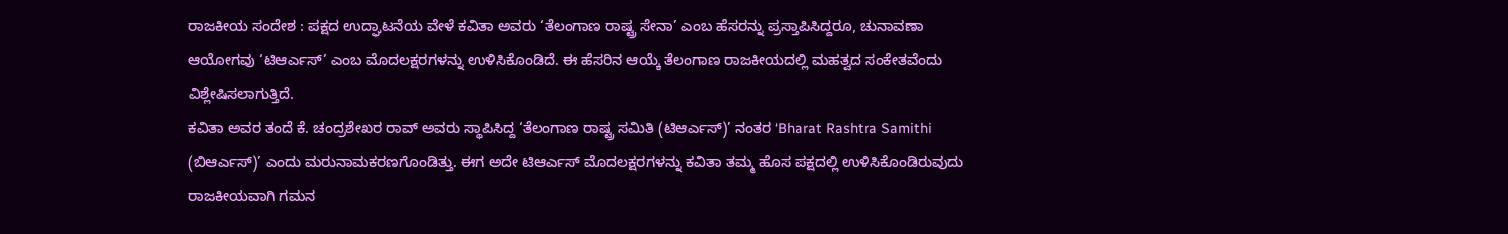ರಾಜಕೀಯ ಸಂದೇಶ : ಪಕ್ಷದ ಉದ್ಘಾಟನೆಯ ವೇಳೆ ಕವಿತಾ ಅವರು ‘ತೆಲಂಗಾಣ ರಾಷ್ಟ್ರ ಸೇನಾ’ ಎಂಬ ಹೆಸರನ್ನು ಪ್ರಸ್ತಾಪಿಸಿದ್ದರೂ, ಚುನಾವಣಾ ಆಯೋಗವು ‘ಟಿಆರ್ಎಸ್’ ಎಂಬ ಮೊದಲಕ್ಷರಗಳನ್ನು ಉಳಿಸಿಕೊಂಡಿದೆ. ಈ ಹೆಸರಿನ ಆಯ್ಕೆ ತೆಲಂಗಾಣ ರಾಜಕೀಯದಲ್ಲಿ ಮಹತ್ವದ ಸಂಕೇತವೆಂದು ವಿಶ್ಲೇಷಿಸಲಾಗುತ್ತಿದೆ.
ಕವಿತಾ ಅವರ ತಂದೆ ಕೆ. ಚಂದ್ರಶೇಖರ ರಾವ್ ಅವರು ಸ್ಥಾಪಿಸಿದ್ದ ‘ತೆಲಂಗಾಣ ರಾಷ್ಟ್ರ ಸಮಿತಿ (ಟಿಆರ್ಎಸ್)’ ನಂತರ ‘Bharat Rashtra Samithi (ಬಿಆರ್ಎಸ್)’ ಎಂದು ಮರುನಾಮಕರಣಗೊಂಡಿತ್ತು. ಈಗ ಅದೇ ಟಿಆರ್ಎಸ್ ಮೊದಲಕ್ಷರಗಳನ್ನು ಕವಿತಾ ತಮ್ಮ ಹೊಸ ಪಕ್ಷದಲ್ಲಿ ಉಳಿಸಿಕೊಂಡಿರುವುದು ರಾಜಕೀಯವಾಗಿ ಗಮನ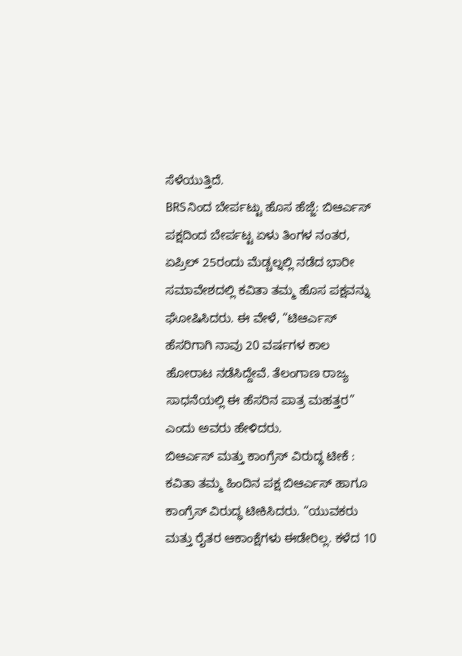ಸೆಳೆಯುತ್ತಿದೆ.
BRSನಿಂದ ಬೇರ್ಪಟ್ಟು ಹೊಸ ಹೆಜ್ಜೆ: ಬಿಆರ್ಎಸ್ ಪಕ್ಷದಿಂದ ಬೇರ್ಪಟ್ಟ ಏಳು ತಿಂಗಳ ನಂತರ, ಏಪ್ರಿಲ್ 25ರಂದು ಮೆಡ್ಚಲ್ನಲ್ಲಿ ನಡೆದ ಭಾರೀ ಸಮಾವೇಶದಲ್ಲಿ ಕವಿತಾ ತಮ್ಮ ಹೊಸ ಪಕ್ಷವನ್ನು ಘೋಷಿಸಿದರು. ಈ ವೇಳೆ, “ಟಿಆರ್ಎಸ್ ಹೆಸರಿಗಾಗಿ ನಾವು 20 ವರ್ಷಗಳ ಕಾಲ ಹೋರಾಟ ನಡೆಸಿದ್ದೇವೆ. ತೆಲಂಗಾಣ ರಾಜ್ಯ ಸಾಧನೆಯಲ್ಲಿ ಈ ಹೆಸರಿನ ಪಾತ್ರ ಮಹತ್ತರ” ಎಂದು ಅವರು ಹೇಳಿದರು.
ಬಿಆರ್ಎಸ್ ಮತ್ತು ಕಾಂಗ್ರೆಸ್ ವಿರುದ್ಧ ಟೀಕೆ : ಕವಿತಾ ತಮ್ಮ ಹಿಂದಿನ ಪಕ್ಷ ಬಿಆರ್ಎಸ್ ಹಾಗೂ ಕಾಂಗ್ರೆಸ್ ವಿರುದ್ಧ ಟೀಕಿಸಿದರು. “ಯುವಕರು ಮತ್ತು ರೈತರ ಆಕಾಂಕ್ಷೆಗಳು ಈಡೇರಿಲ್ಲ. ಕಳೆದ 10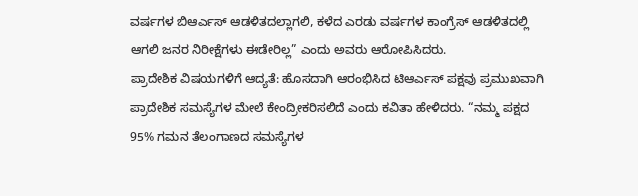ವರ್ಷಗಳ ಬಿಆರ್ಎಸ್ ಆಡಳಿತದಲ್ಲಾಗಲಿ, ಕಳೆದ ಎರಡು ವರ್ಷಗಳ ಕಾಂಗ್ರೆಸ್ ಆಡಳಿತದಲ್ಲಿ ಆಗಲಿ ಜನರ ನಿರೀಕ್ಷೆಗಳು ಈಡೇರಿಲ್ಲ” ಎಂದು ಅವರು ಆರೋಪಿಸಿದರು.
ಪ್ರಾದೇಶಿಕ ವಿಷಯಗಳಿಗೆ ಆದ್ಯತೆ: ಹೊಸದಾಗಿ ಆರಂಭಿಸಿದ ಟಿಆರ್ಎಸ್ ಪಕ್ಷವು ಪ್ರಮುಖವಾಗಿ ಪ್ರಾದೇಶಿಕ ಸಮಸ್ಯೆಗಳ ಮೇಲೆ ಕೇಂದ್ರೀಕರಿಸಲಿದೆ ಎಂದು ಕವಿತಾ ಹೇಳಿದರು. “ನಮ್ಮ ಪಕ್ಷದ 95% ಗಮನ ತೆಲಂಗಾಣದ ಸಮಸ್ಯೆಗಳ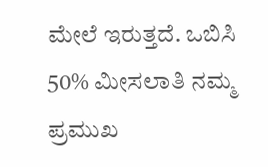ಮೇಲೆ ಇರುತ್ತದೆ. ಒಬಿಸಿ 50% ಮೀಸಲಾತಿ ನಮ್ಮ ಪ್ರಮುಖ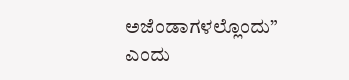ಅಜೆಂಡಾಗಳಲ್ಲೊಂದು” ಎಂದು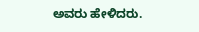ಅವರು ಹೇಳಿದರು.